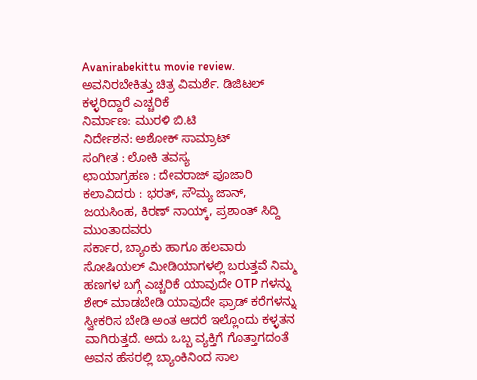Avanirabekittu movie review. ಅವನಿರಬೇಕಿತ್ತು ಚಿತ್ರ ವಿಮರ್ಶೆ. ಡಿಜಿಟಲ್ ಕಳ್ಳರಿದ್ದಾರೆ ಎಚ್ಚರಿಕೆ
ನಿರ್ಮಾಣ: ಮುರಳಿ ಬಿ.ಟಿ
ನಿರ್ದೇಶನ: ಅಶೋಕ್ ಸಾಮ್ರಾಟ್
ಸಂಗೀತ : ಲೋಕಿ ತವಸ್ಯ
ಛಾಯಾಗ್ರಹಣ : ದೇವರಾಜ್ ಪೂಜಾರಿ
ಕಲಾವಿದರು : ಭರತ್, ಸೌಮ್ಯ ಜಾನ್, ಜಯಸಿಂಹ, ಕಿರಣ್ ನಾಯ್ಕ್, ಪ್ರಶಾಂತ್ ಸಿದ್ದಿ ಮುಂತಾದವರು
ಸರ್ಕಾರ, ಬ್ಯಾಂಕು ಹಾಗೂ ಹಲವಾರು ಸೋಷಿಯಲ್ ಮೀಡಿಯಾಗಳಲ್ಲಿ ಬರುತ್ತವೆ ನಿಮ್ಮ ಹಣಗಳ ಬಗ್ಗೆ ಎಚ್ಚರಿಕೆ ಯಾವುದೇ OTP ಗಳನ್ನು ಶೇರ್ ಮಾಡಬೇಡಿ ಯಾವುದೇ ಫ್ರಾಡ್ ಕರೆಗಳನ್ನು ಸ್ವೀಕರಿಸ ಬೇಡಿ ಅಂತ ಆದರೆ ಇಲ್ಲೊಂದು ಕಳ್ಳತನ ವಾಗಿರುತ್ತದೆ. ಅದು ಒಬ್ಬ ವ್ಯಕ್ತಿಗೆ ಗೊತ್ತಾಗದಂತೆ ಅವನ ಹೆಸರಲ್ಲಿ ಬ್ಯಾಂಕಿನಿಂದ ಸಾಲ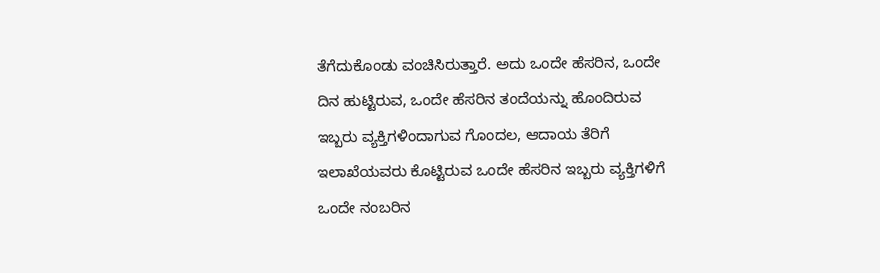ತೆಗೆದುಕೊಂಡು ವಂಚಿಸಿರುತ್ತಾರೆ. ಅದು ಒಂದೇ ಹೆಸರಿನ, ಒಂದೇ ದಿನ ಹುಟ್ಟಿರುವ, ಒಂದೇ ಹೆಸರಿನ ತಂದೆಯನ್ನು ಹೊಂದಿರುವ ಇಬ್ಬರು ವ್ಯಕ್ತಿಗಳಿಂದಾಗುವ ಗೊಂದಲ, ಆದಾಯ ತೆರಿಗೆ ಇಲಾಖೆಯವರು ಕೊಟ್ಟಿರುವ ಒಂದೇ ಹೆಸರಿನ ಇಬ್ಬರು ವ್ಯಕ್ತಿಗಳಿಗೆ ಒಂದೇ ನಂಬರಿನ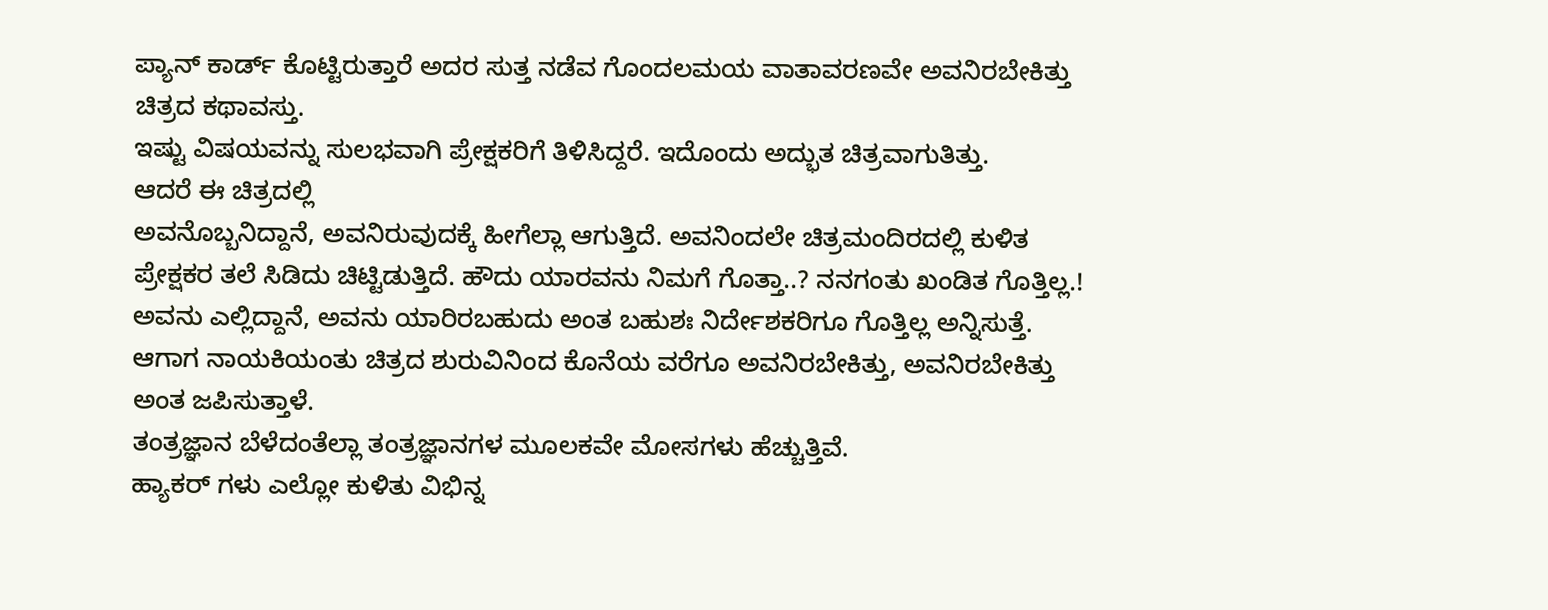ಪ್ಯಾನ್ ಕಾರ್ಡ್ ಕೊಟ್ಟಿರುತ್ತಾರೆ ಅದರ ಸುತ್ತ ನಡೆವ ಗೊಂದಲಮಯ ವಾತಾವರಣವೇ ಅವನಿರಬೇಕಿತ್ತು ಚಿತ್ರದ ಕಥಾವಸ್ತು.
ಇಷ್ಟು ವಿಷಯವನ್ನು ಸುಲಭವಾಗಿ ಪ್ರೇಕ್ಷಕರಿಗೆ ತಿಳಿಸಿದ್ದರೆ. ಇದೊಂದು ಅದ್ಭುತ ಚಿತ್ರವಾಗುತಿತ್ತು.
ಆದರೆ ಈ ಚಿತ್ರದಲ್ಲಿ
ಅವನೊಬ್ಬನಿದ್ದಾನೆ, ಅವನಿರುವುದಕ್ಕೆ ಹೀಗೆಲ್ಲಾ ಆಗುತ್ತಿದೆ. ಅವನಿಂದಲೇ ಚಿತ್ರಮಂದಿರದಲ್ಲಿ ಕುಳಿತ ಪ್ರೇಕ್ಷಕರ ತಲೆ ಸಿಡಿದು ಚಿಟ್ಟಿಡುತ್ತಿದೆ. ಹೌದು ಯಾರವನು ನಿಮಗೆ ಗೊತ್ತಾ..? ನನಗಂತು ಖಂಡಿತ ಗೊತ್ತಿಲ್ಲ.! ಅವನು ಎಲ್ಲಿದ್ದಾನೆ, ಅವನು ಯಾರಿರಬಹುದು ಅಂತ ಬಹುಶಃ ನಿರ್ದೇಶಕರಿಗೂ ಗೊತ್ತಿಲ್ಲ ಅನ್ನಿಸುತ್ತೆ.
ಆಗಾಗ ನಾಯಕಿಯಂತು ಚಿತ್ರದ ಶುರುವಿನಿಂದ ಕೊನೆಯ ವರೆಗೂ ಅವನಿರಬೇಕಿತ್ತು, ಅವನಿರಬೇಕಿತ್ತು ಅಂತ ಜಪಿಸುತ್ತಾಳೆ.
ತಂತ್ರಜ್ಞಾನ ಬೆಳೆದಂತೆಲ್ಲಾ ತಂತ್ರಜ್ಞಾನಗಳ ಮೂಲಕವೇ ಮೋಸಗಳು ಹೆಚ್ಚುತ್ತಿವೆ.
ಹ್ಯಾಕರ್ ಗಳು ಎಲ್ಲೋ ಕುಳಿತು ವಿಭಿನ್ನ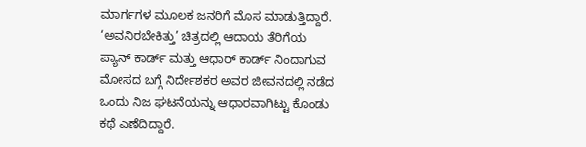ಮಾರ್ಗಗಳ ಮೂಲಕ ಜನರಿಗೆ ಮೊಸ ಮಾಡುತ್ತಿದ್ದಾರೆ. ‘ಅವನಿರಬೇಕಿತ್ತು’ ಚಿತ್ರದಲ್ಲಿ ಆದಾಯ ತೆರಿಗೆಯ ಪ್ಯಾನ್ ಕಾರ್ಡ್ ಮತ್ತು ಆಧಾರ್ ಕಾರ್ಡ್ ನಿಂದಾಗುವ ಮೋಸದ ಬಗ್ಗೆ ನಿರ್ದೇಶಕರ ಅವರ ಜೀವನದಲ್ಲಿ ನಡೆದ ಒಂದು ನಿಜ ಘಟನೆಯನ್ನು ಆಧಾರವಾಗಿಟ್ಟು ಕೊಂಡು ಕಥೆ ಎಣೆದಿದ್ದಾರೆ.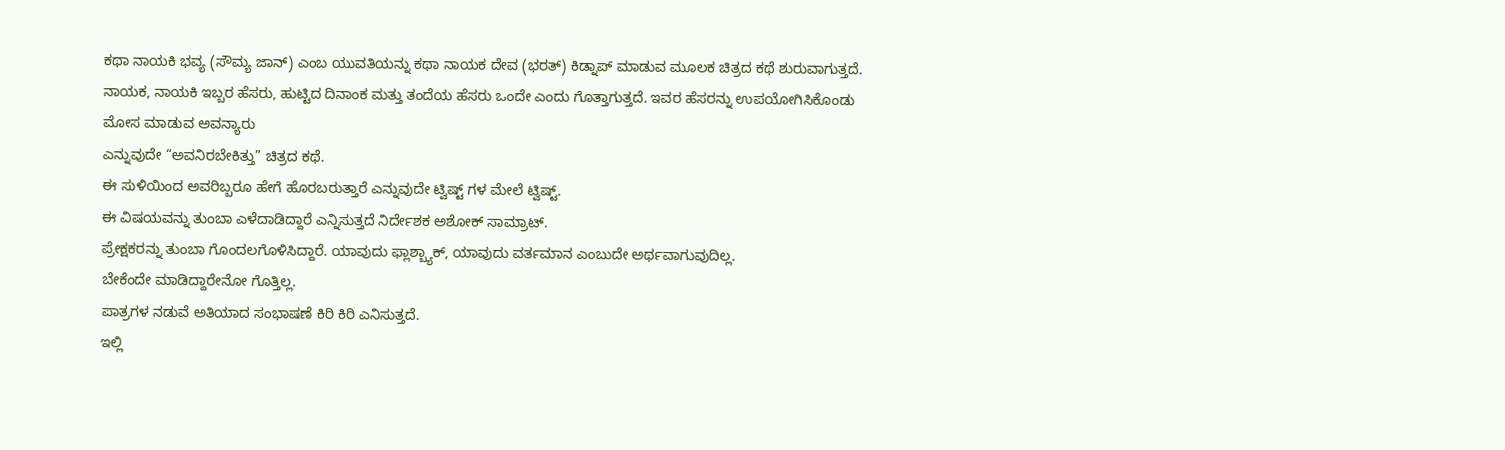ಕಥಾ ನಾಯಕಿ ಭವ್ಯ (ಸೌಮ್ಯ ಜಾನ್) ಎಂಬ ಯುವತಿಯನ್ನು ಕಥಾ ನಾಯಕ ದೇವ (ಭರತ್) ಕಿಡ್ನಾಪ್ ಮಾಡುವ ಮೂಲಕ ಚಿತ್ರದ ಕಥೆ ಶುರುವಾಗುತ್ತದೆ.
ನಾಯಕ, ನಾಯಕಿ ಇಬ್ಬರ ಹೆಸರು, ಹುಟ್ಟಿದ ದಿನಾಂಕ ಮತ್ತು ತಂದೆಯ ಹೆಸರು ಒಂದೇ ಎಂದು ಗೊತ್ತಾಗುತ್ತದೆ. ಇವರ ಹೆಸರನ್ನು ಉಪಯೋಗಿಸಿಕೊಂಡು
ಮೋಸ ಮಾಡುವ ಅವನ್ಯಾರು
ಎನ್ನುವುದೇ “ಅವನಿರಬೇಕಿತ್ತು” ಚಿತ್ರದ ಕಥೆ.
ಈ ಸುಳಿಯಿಂದ ಅವರಿಬ್ಬರೂ ಹೇಗೆ ಹೊರಬರುತ್ತಾರೆ ಎನ್ನುವುದೇ ಟ್ವಿಷ್ಟ್ ಗಳ ಮೇಲೆ ಟ್ವಿಷ್ಟ್.
ಈ ವಿಷಯವನ್ನು ತುಂಬಾ ಎಳೆದಾಡಿದ್ದಾರೆ ಎನ್ನಿಸುತ್ತದೆ ನಿರ್ದೇಶಕ ಅಶೋಕ್ ಸಾಮ್ರಾಟ್.
ಪ್ರೇಕ್ಷಕರನ್ನು ತುಂಬಾ ಗೊಂದಲಗೊಳಿಸಿದ್ದಾರೆ. ಯಾವುದು ಫ್ಲಾಶ್ಬ್ಯಾಕ್, ಯಾವುದು ವರ್ತಮಾನ ಎಂಬುದೇ ಅರ್ಥವಾಗುವುದಿಲ್ಲ.
ಬೇಕೆಂದೇ ಮಾಡಿದ್ದಾರೇನೋ ಗೊತ್ತಿಲ್ಲ.
ಪಾತ್ರಗಳ ನಡುವೆ ಅತಿಯಾದ ಸಂಭಾಷಣೆ ಕಿರಿ ಕಿರಿ ಎನಿಸುತ್ತದೆ.
ಇಲ್ಲಿ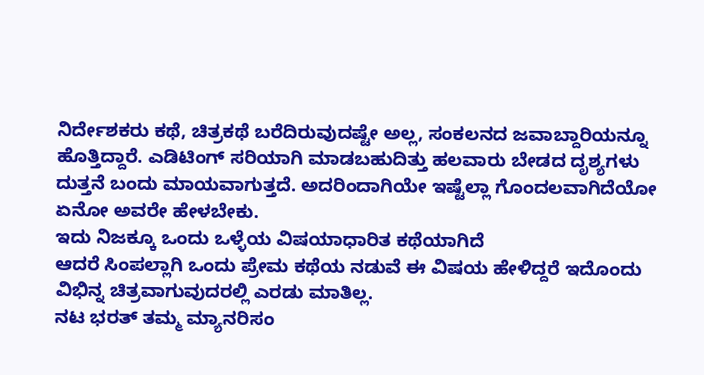ನಿರ್ದೇಶಕರು ಕಥೆ, ಚಿತ್ರಕಥೆ ಬರೆದಿರುವುದಷ್ಟೇ ಅಲ್ಲ, ಸಂಕಲನದ ಜವಾಬ್ದಾರಿಯನ್ನೂ ಹೊತ್ತಿದ್ದಾರೆ. ಎಡಿಟಿಂಗ್ ಸರಿಯಾಗಿ ಮಾಡಬಹುದಿತ್ತು ಹಲವಾರು ಬೇಡದ ದೃಶ್ಯಗಳು ದುತ್ತನೆ ಬಂದು ಮಾಯವಾಗುತ್ತದೆ. ಅದರಿಂದಾಗಿಯೇ ಇಷ್ಟೆಲ್ಲಾ ಗೊಂದಲವಾಗಿದೆಯೋ ಏನೋ ಅವರೇ ಹೇಳಬೇಕು.
ಇದು ನಿಜಕ್ಕೂ ಒಂದು ಒಳ್ಳೆಯ ವಿಷಯಾಧಾರಿತ ಕಥೆಯಾಗಿದೆ
ಆದರೆ ಸಿಂಪಲ್ಲಾಗಿ ಒಂದು ಪ್ರೇಮ ಕಥೆಯ ನಡುವೆ ಈ ವಿಷಯ ಹೇಳಿದ್ದರೆ ಇದೊಂದು ವಿಭಿನ್ನ ಚಿತ್ರವಾಗುವುದರಲ್ಲಿ ಎರಡು ಮಾತಿಲ್ಲ.
ನಟ ಭರತ್ ತಮ್ಮ ಮ್ಯಾನರಿಸಂ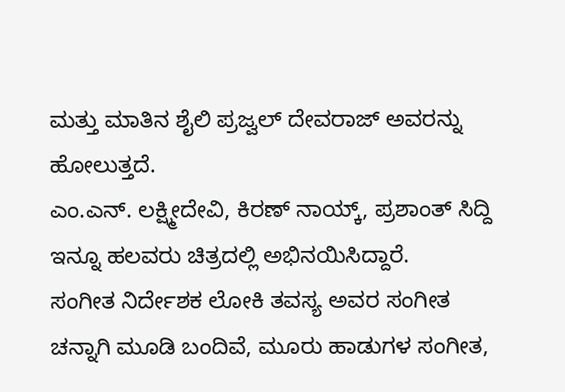ಮತ್ತು ಮಾತಿನ ಶೈಲಿ ಪ್ರಜ್ವಲ್ ದೇವರಾಜ್ ಅವರನ್ನು ಹೋಲುತ್ತದೆ.
ಎಂ.ಎನ್. ಲಕ್ಷ್ಮೀದೇವಿ, ಕಿರಣ್ ನಾಯ್ಕ್, ಪ್ರಶಾಂತ್ ಸಿದ್ದಿ ಇನ್ನೂ ಹಲವರು ಚಿತ್ರದಲ್ಲಿ ಅಭಿನಯಿಸಿದ್ದಾರೆ.
ಸಂಗೀತ ನಿರ್ದೇಶಕ ಲೋಕಿ ತವಸ್ಯ ಅವರ ಸಂಗೀತ ಚನ್ನಾಗಿ ಮೂಡಿ ಬಂದಿವೆ, ಮೂರು ಹಾಡುಗಳ ಸಂಗೀತ,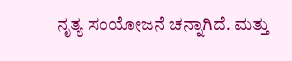ನೃತ್ಯ ಸಂಯೋಜನೆ ಚನ್ನಾಗಿದೆ. ಮತ್ತು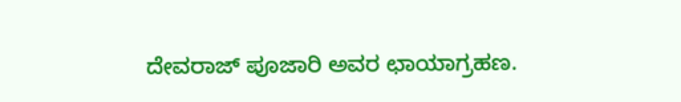ದೇವರಾಜ್ ಪೂಜಾರಿ ಅವರ ಛಾಯಾಗ್ರಹಣ.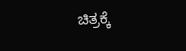ಚಿತ್ರಕ್ಕೆ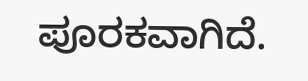ಪೂರಕವಾಗಿದೆ.